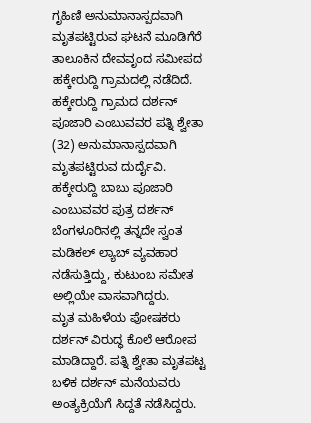ಗೃಹಿಣಿ ಅನುಮಾನಾಸ್ಪದವಾಗಿ ಮೃತಪಟ್ಟಿರುವ ಘಟನೆ ಮೂಡಿಗೆರೆ ತಾಲೂಕಿನ ದೇವವೃಂದ ಸಮೀಪದ ಹಕ್ಕೇರುದ್ದಿ ಗ್ರಾಮದಲ್ಲಿ ನಡೆದಿದೆ. ಹಕ್ಕೇರುದ್ದಿ ಗ್ರಾಮದ ದರ್ಶನ್ ಪೂಜಾರಿ ಎಂಬುವವರ ಪತ್ನಿ ಶ್ವೇತಾ (32) ಅನುಮಾನಾಸ್ಪದವಾಗಿ ಮೃತಪಟ್ಟಿರುವ ದುರ್ದೈವಿ.
ಹಕ್ಕೇರುದ್ದಿ ಬಾಬು ಪೂಜಾರಿ ಎಂಬುವವರ ಪುತ್ರ ದರ್ಶನ್ ಬೆಂಗಳೂರಿನಲ್ಲಿ ತನ್ನದೇ ಸ್ವಂತ ಮಡಿಕಲ್ ಲ್ಯಾಬ್ ವ್ಯವಹಾರ ನಡೆಸುತ್ತಿದ್ದು, ಕುಟುಂಬ ಸಮೇತ ಅಲ್ಲಿಯೇ ವಾಸವಾಗಿದ್ದರು.
ಮೃತ ಮಹಿಳೆಯ ಪೋಷಕರು ದರ್ಶನ್ ವಿರುದ್ಧ ಕೊಲೆ ಆರೋಪ ಮಾಡಿದ್ದಾರೆ. ಪತ್ನಿ ಶ್ವೇತಾ ಮೃತಪಟ್ಟ ಬಳಿಕ ದರ್ಶನ್ ಮನೆಯವರು ಅಂತ್ಯಕ್ರಿಯೆಗೆ ಸಿದ್ದತೆ ನಡೆಸಿದ್ದರು.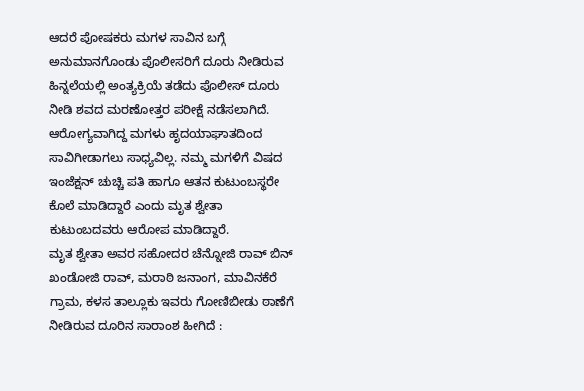ಆದರೆ ಪೋಷಕರು ಮಗಳ ಸಾವಿನ ಬಗ್ಗೆ ಅನುಮಾನಗೊಂಡು ಪೊಲೀಸರಿಗೆ ದೂರು ನೀಡಿರುವ ಹಿನ್ನಲೆಯಲ್ಲಿ ಅಂತ್ಯಕ್ರಿಯೆ ತಡೆದು ಪೊಲೀಸ್ ದೂರು ನೀಡಿ ಶವದ ಮರಣೋತ್ತರ ಪರೀಕ್ಷೆ ನಡೆಸಲಾಗಿದೆ. ಆರೋಗ್ಯವಾಗಿದ್ದ ಮಗಳು ಹೃದಯಾಘಾತದಿಂದ ಸಾವಿಗೀಡಾಗಲು ಸಾಧ್ಯವಿಲ್ಲ. ನಮ್ಮ ಮಗಳಿಗೆ ವಿಷದ ಇಂಜೆಕ್ಷನ್ ಚುಚ್ಚಿ ಪತಿ ಹಾಗೂ ಆತನ ಕುಟುಂಬಸ್ಥರೇ ಕೊಲೆ ಮಾಡಿದ್ದಾರೆ ಎಂದು ಮೃತ ಶ್ವೇತಾ ಕುಟುಂಬದವರು ಆರೋಪ ಮಾಡಿದ್ದಾರೆ.
ಮೃತ ಶ್ವೇತಾ ಅವರ ಸಹೋದರ ಚೆನ್ನೋಜಿ ರಾವ್ ಬಿನ್ ಖಂಡೋಜಿ ರಾವ್, ಮರಾಠಿ ಜನಾಂಗ, ಮಾವಿನಕೆರೆ ಗ್ರಾಮ, ಕಳಸ ತಾಲ್ಲೂಕು ಇವರು ಗೋಣಿಬೀಡು ಠಾಣೆಗೆ ನೀಡಿರುವ ದೂರಿನ ಸಾರಾಂಶ ಹೀಗಿದೆ :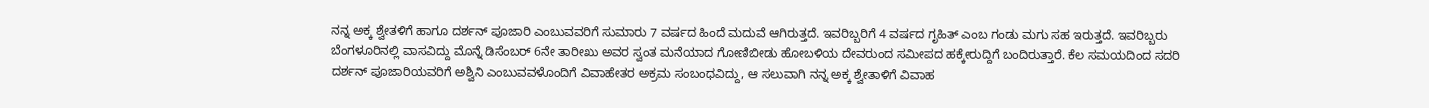ನನ್ನ ಅಕ್ಕ ಶ್ವೇತಳಿಗೆ ಹಾಗೂ ದರ್ಶನ್ ಪೂಜಾರಿ ಎಂಬುವವರಿಗೆ ಸುಮಾರು 7 ವರ್ಷದ ಹಿಂದೆ ಮದುವೆ ಆಗಿರುತ್ತದೆ. ಇವರಿಬ್ಬರಿಗೆ 4 ವರ್ಷದ ಗೃಹಿತ್ ಎಂಬ ಗಂಡು ಮಗು ಸಹ ಇರುತ್ತದೆ. ಇವರಿಬ್ಬರು ಬೆಂಗಳೂರಿನಲ್ಲಿ ವಾಸವಿದ್ದು ಮೊನ್ನೆ ಡಿಸೆಂಬರ್ 6ನೇ ತಾರೀಖು ಅವರ ಸ್ವಂತ ಮನೆಯಾದ ಗೋಣಿಬೀಡು ಹೋಬಳಿಯ ದೇವರುಂದ ಸಮೀಪದ ಹಕ್ಕೇರುದ್ದಿಗೆ ಬಂದಿರುತ್ತಾರೆ. ಕೆಲ ಸಮಯದಿಂದ ಸದರಿ ದರ್ಶನ್ ಪೂಜಾರಿಯವರಿಗೆ ಅಶ್ವಿನಿ ಎಂಬುವವಳೊಂದಿಗೆ ವಿವಾಹೇತರ ಅಕ್ರಮ ಸಂಬಂಧವಿದ್ದು, ಆ ಸಲುವಾಗಿ ನನ್ನ ಅಕ್ಕ ಶ್ವೇತಾಳಿಗೆ ವಿವಾಹ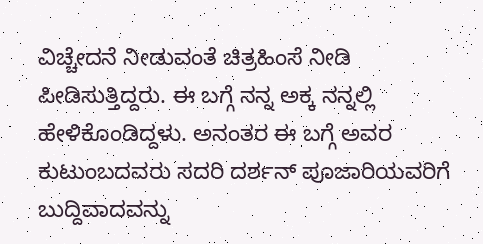ವಿಚ್ಚೇದನೆ ನೀಡುವಂತೆ ಚಿತ್ರಹಿಂಸೆ ನೀಡಿ ಪೀಡಿಸುತ್ತಿದ್ದರು. ಈ ಬಗ್ಗೆ ನನ್ನ ಅಕ್ಕ ನನ್ನಲ್ಲಿ ಹೇಳಿಕೊಂಡಿದ್ದಳು. ಅನಂತರ ಈ ಬಗ್ಗೆ ಅವರ ಕುಟುಂಬದವರು ಸದರಿ ದರ್ಶನ್ ಪೂಜಾರಿಯವರಿಗೆ ಬುದ್ದಿವಾದವನ್ನು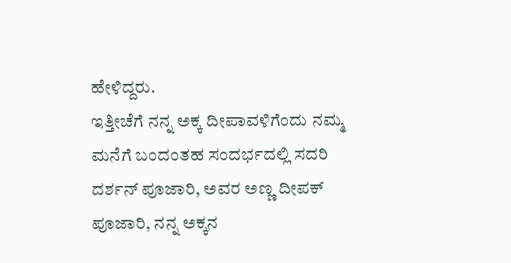ಹೇಳಿದ್ದರು.
ಇತ್ತೀಚೆಗೆ ನನ್ನ ಅಕ್ಕ ದೀಪಾವಳಿಗೆಂದು ನಮ್ಮ ಮನೆಗೆ ಬಂದಂತಹ ಸಂದರ್ಭದಲ್ಲಿ ಸದರಿ ದರ್ಶನ್ ಪೂಜಾರಿ, ಅವರ ಅಣ್ಣ ದೀಪಕ್ ಪೂಜಾರಿ, ನನ್ನ ಅಕ್ಕನ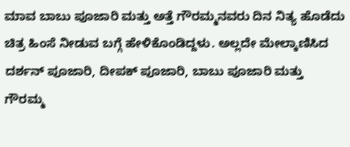ಮಾವ ಬಾಬು ಪೂಜಾರಿ ಮತ್ತು ಅತ್ತೆ ಗೌರಮ್ಮನವರು ದಿನ ನಿತ್ಯ ಹೊಡೆದು ಚಿತ್ರ ಹಿಂಸೆ ನೀಡುವ ಬಗ್ಗೆ ಹೇಳಿಕೊಂಡಿದ್ದಳು. ಅಲ್ಲದೇ ಮೇಲ್ಕಾಣಿಸಿದ ದರ್ಶನ್ ಪೂಜಾರಿ, ದೀಪಕ್ ಪೂಜಾರಿ, ಬಾಬು ಪೂಜಾರಿ ಮತ್ತು ಗೌರಮ್ಮ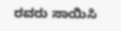ರವರು ಸಾಯಿಸಿ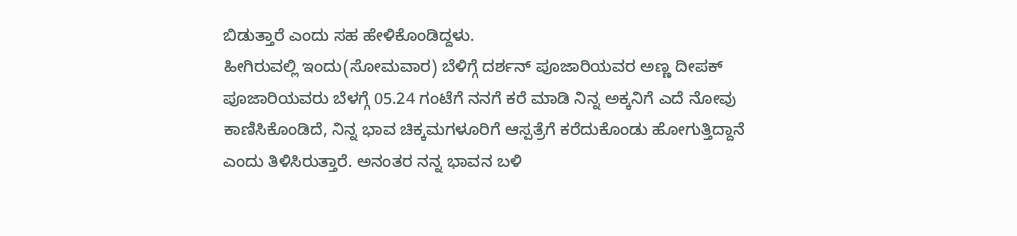ಬಿಡುತ್ತಾರೆ ಎಂದು ಸಹ ಹೇಳಿಕೊಂಡಿದ್ದಳು.
ಹೀಗಿರುವಲ್ಲಿ ಇಂದು(ಸೋಮವಾರ) ಬೆಳಿಗ್ಗೆ ದರ್ಶನ್ ಪೂಜಾರಿಯವರ ಅಣ್ಣ ದೀಪಕ್ ಪೂಜಾರಿಯವರು ಬೆಳಗ್ಗೆ 05.24 ಗಂಟೆಗೆ ನನಗೆ ಕರೆ ಮಾಡಿ ನಿನ್ನ ಅಕ್ಕನಿಗೆ ಎದೆ ನೋವು ಕಾಣಿಸಿಕೊಂಡಿದೆ, ನಿನ್ನ ಭಾವ ಚಿಕ್ಕಮಗಳೂರಿಗೆ ಆಸ್ಪತ್ರೆಗೆ ಕರೆದುಕೊಂಡು ಹೋಗುತ್ತಿದ್ದಾನೆ ಎಂದು ತಿಳಿಸಿರುತ್ತಾರೆ. ಅನಂತರ ನನ್ನ ಭಾವನ ಬಳಿ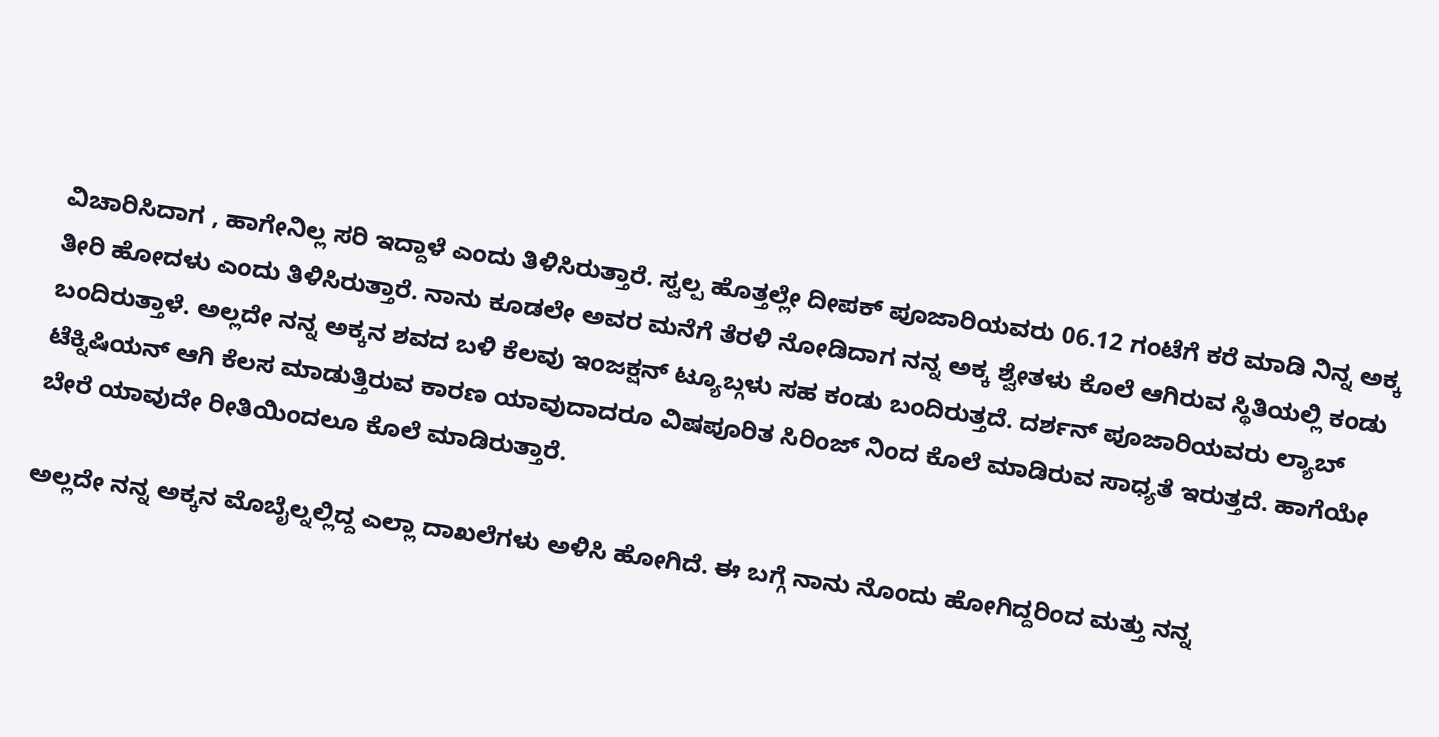ವಿಚಾರಿಸಿದಾಗ , ಹಾಗೇನಿಲ್ಲ ಸರಿ ಇದ್ದಾಳೆ ಎಂದು ತಿಳಿಸಿರುತ್ತಾರೆ. ಸ್ವಲ್ಪ ಹೊತ್ತಲ್ಲೇ ದೀಪಕ್ ಪೂಜಾರಿಯವರು 06.12 ಗಂಟೆಗೆ ಕರೆ ಮಾಡಿ ನಿನ್ನ ಅಕ್ಕ ತೀರಿ ಹೋದಳು ಎಂದು ತಿಳಿಸಿರುತ್ತಾರೆ. ನಾನು ಕೂಡಲೇ ಅವರ ಮನೆಗೆ ತೆರಳಿ ನೋಡಿದಾಗ ನನ್ನ ಅಕ್ಕ ಶ್ವೇತಳು ಕೊಲೆ ಆಗಿರುವ ಸ್ಥಿತಿಯಲ್ಲಿ ಕಂಡು ಬಂದಿರುತ್ತಾಳೆ. ಅಲ್ಲದೇ ನನ್ನ ಅಕ್ಕನ ಶವದ ಬಳಿ ಕೆಲವು ಇಂಜಕ್ಷನ್ ಟ್ಯೂಬ್ಗಳು ಸಹ ಕಂಡು ಬಂದಿರುತ್ತದೆ. ದರ್ಶನ್ ಪೂಜಾರಿಯವರು ಲ್ಯಾಬ್ ಟೆಕ್ನಿಷಿಯನ್ ಆಗಿ ಕೆಲಸ ಮಾಡುತ್ತಿರುವ ಕಾರಣ ಯಾವುದಾದರೂ ವಿಷಪೂರಿತ ಸಿರಿಂಜ್ ನಿಂದ ಕೊಲೆ ಮಾಡಿರುವ ಸಾಧ್ಯತೆ ಇರುತ್ತದೆ. ಹಾಗೆಯೇ ಬೇರೆ ಯಾವುದೇ ರೀತಿಯಿಂದಲೂ ಕೊಲೆ ಮಾಡಿರುತ್ತಾರೆ.

ಅಲ್ಲದೇ ನನ್ನ ಅಕ್ಕನ ಮೊಬೈಲ್ನಲ್ಲಿದ್ದ ಎಲ್ಲಾ ದಾಖಲೆಗಳು ಅಳಿಸಿ ಹೋಗಿದೆ. ಈ ಬಗ್ಗೆ ನಾನು ನೊಂದು ಹೋಗಿದ್ದರಿಂದ ಮತ್ತು ನನ್ನ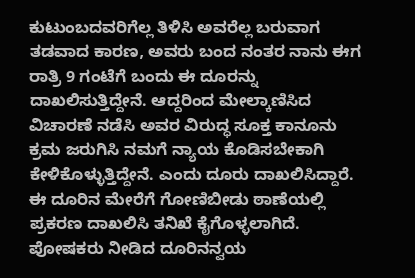ಕುಟುಂಬದವರಿಗೆಲ್ಲ ತಿಳಿಸಿ ಅವರೆಲ್ಲ ಬರುವಾಗ ತಡವಾದ ಕಾರಣ, ಅವರು ಬಂದ ನಂತರ ನಾನು ಈಗ ರಾತ್ರಿ 9 ಗಂಟೆಗೆ ಬಂದು ಈ ದೂರನ್ನು ದಾಖಲಿಸುತ್ತಿದ್ದೇನೆ. ಆದ್ದರಿಂದ ಮೇಲ್ಕಾಣಿಸಿದ ವಿಚಾರಣೆ ನಡೆಸಿ ಅವರ ವಿರುದ್ಧ ಸೂಕ್ತ ಕಾನೂನು ಕ್ರಮ ಜರುಗಿಸಿ ನಮಗೆ ನ್ಯಾಯ ಕೊಡಿಸಬೇಕಾಗಿ ಕೇಳಿಕೊಳ್ಳುತ್ತಿದ್ದೇನೆ. ಎಂದು ದೂರು ದಾಖಲಿಸಿದ್ದಾರೆ.
ಈ ದೂರಿನ ಮೇರೆಗೆ ಗೋಣಿಬೀಡು ಠಾಣೆಯಲ್ಲಿ ಪ್ರಕರಣ ದಾಖಲಿಸಿ ತನಿಖೆ ಕೈಗೊಳ್ಳಲಾಗಿದೆ. ಪೋಷಕರು ನೀಡಿದ ದೂರಿನನ್ವಯ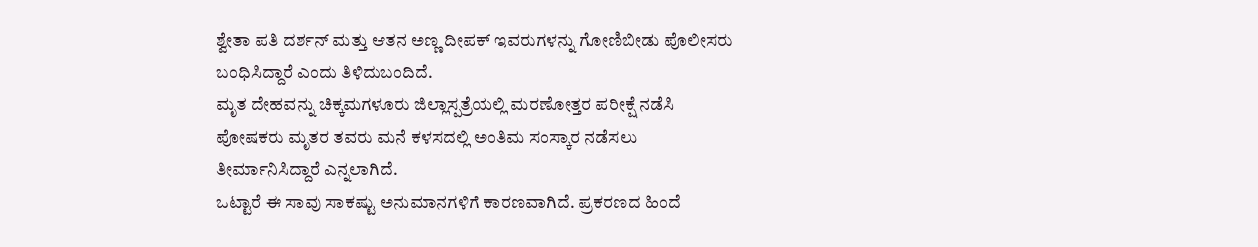ಶ್ವೇತಾ ಪತಿ ದರ್ಶನ್ ಮತ್ತು ಆತನ ಅಣ್ಣ ದೀಪಕ್ ಇವರುಗಳನ್ನು ಗೋಣಿಬೀಡು ಪೊಲೀಸರು ಬಂಧಿಸಿದ್ದಾರೆ ಎಂದು ತಿಳಿದುಬಂದಿದೆ.
ಮೃತ ದೇಹವನ್ನು ಚಿಕ್ಕಮಗಳೂರು ಜಿಲ್ಲಾಸ್ಪತ್ರೆಯಲ್ಲಿ ಮರಣೋತ್ತರ ಪರೀಕ್ಷೆ ನಡೆಸಿ ಪೋಷಕರು ಮೃತರ ತವರು ಮನೆ ಕಳಸದಲ್ಲಿ ಅಂತಿಮ ಸಂಸ್ಕಾರ ನಡೆಸಲು ತೀರ್ಮಾನಿಸಿದ್ದಾರೆ ಎನ್ನಲಾಗಿದೆ.
ಒಟ್ಟಾರೆ ಈ ಸಾವು ಸಾಕಷ್ಟು ಅನುಮಾನಗಳಿಗೆ ಕಾರಣವಾಗಿದೆ. ಪ್ರಕರಣದ ಹಿಂದೆ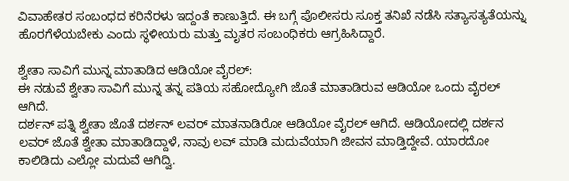ವಿವಾಹೇತರ ಸಂಬಂಧದ ಕರಿನೆರಳು ಇದ್ದಂತೆ ಕಾಣುತ್ತಿದೆ. ಈ ಬಗ್ಗೆ ಪೊಲೀಸರು ಸೂಕ್ತ ತನಿಖೆ ನಡೆಸಿ ಸತ್ಯಾಸತ್ಯತೆಯನ್ನು ಹೊರಗೆಳೆಯಬೇಕು ಎಂದು ಸ್ಥಳೀಯರು ಮತ್ತು ಮೃತರ ಸಂಬಂಧಿಕರು ಆಗ್ರಹಿಸಿದ್ದಾರೆ.

ಶ್ವೇತಾ ಸಾವಿಗೆ ಮುನ್ನ ಮಾತಾಡಿದ ಆಡಿಯೋ ವೈರಲ್:
ಈ ನಡುವೆ ಶ್ವೇತಾ ಸಾವಿಗೆ ಮುನ್ನ ತನ್ನ ಪತಿಯ ಸಹೋದ್ಯೋಗಿ ಜೊತೆ ಮಾತಾಡಿರುವ ಆಡಿಯೋ ಒಂದು ವೈರಲ್ ಆಗಿದೆ.
ದರ್ಶನ್ ಪತ್ನಿ ಶ್ವೇತಾ ಜೊತೆ ದರ್ಶನ್ ಲವರ್ ಮಾತನಾಡಿರೋ ಆಡಿಯೋ ವೈರಲ್ ಆಗಿದೆ. ಆಡಿಯೋದಲ್ಲಿ ದರ್ಶನ ಲವರ್ ಜೊತೆ ಶ್ವೇತಾ ಮಾತಾಡಿದ್ದಾಳೆ, ನಾವು ಲವ್ ಮಾಡಿ ಮದುವೆಯಾಗಿ ಜೀವನ ಮಾಡ್ತಿದ್ದೇವೆ. ಯಾರದೋ ಕಾಲಿಡಿದು ಎಲ್ಲೋ ಮದುವೆ ಆಗಿದ್ವಿ.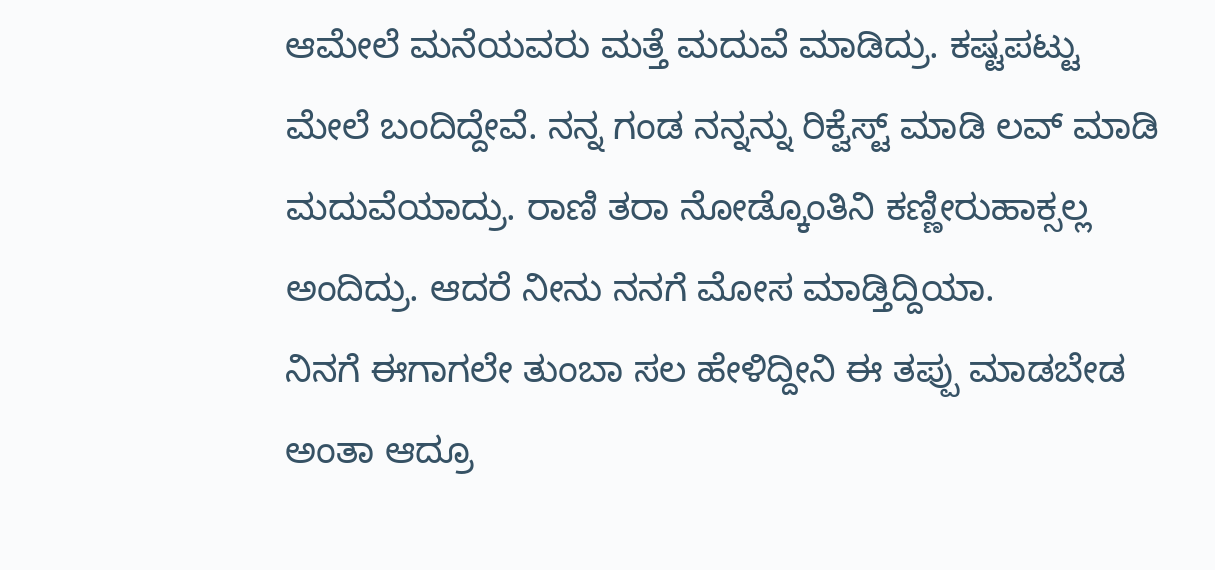ಆಮೇಲೆ ಮನೆಯವರು ಮತ್ತೆ ಮದುವೆ ಮಾಡಿದ್ರು. ಕಷ್ಟಪಟ್ಟು ಮೇಲೆ ಬಂದಿದ್ದೇವೆ. ನನ್ನ ಗಂಡ ನನ್ನನ್ನು ರಿಕ್ವೆಸ್ಟ್ ಮಾಡಿ ಲವ್ ಮಾಡಿ ಮದುವೆಯಾದ್ರು. ರಾಣಿ ತರಾ ನೋಡ್ಕೊಂತಿನಿ ಕಣ್ಣೀರುಹಾಕ್ಸಲ್ಲ ಅಂದಿದ್ರು. ಆದರೆ ನೀನು ನನಗೆ ಮೋಸ ಮಾಡ್ತಿದ್ದಿಯಾ.
ನಿನಗೆ ಈಗಾಗಲೇ ತುಂಬಾ ಸಲ ಹೇಳಿದ್ದೀನಿ ಈ ತಪ್ಪು ಮಾಡಬೇಡ ಅಂತಾ ಆದ್ರೂ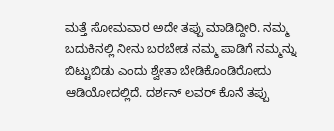ಮತ್ತೆ ಸೋಮವಾರ ಅದೇ ತಪ್ಪು ಮಾಡಿದ್ದೀರಿ. ನಮ್ಮ ಬದುಕಿನಲ್ಲಿ ನೀನು ಬರಬೇಡ ನಮ್ಮ ಪಾಡಿಗೆ ನಮ್ಮನ್ನು ಬಿಟ್ಟುಬಿಡು ಎಂದು ಶ್ವೇತಾ ಬೇಡಿಕೊಂಡಿರೋದು ಆಡಿಯೋದಲ್ಲಿದೆ. ದರ್ಶನ್ ಲವರ್ ಕೊನೆ ತಪ್ಪು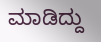ಮಾಡಿದ್ದು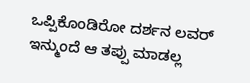ಒಪ್ಪಿಕೊಂಡಿರೋ ದರ್ಶನ ಲವರ್ ಇನ್ಮುಂದೆ ಆ ತಪ್ಪು ಮಾಡಲ್ಲ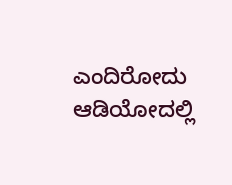ಎಂದಿರೋದು ಆಡಿಯೋದಲ್ಲಿ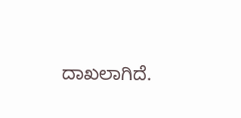ದಾಖಲಾಗಿದೆ.